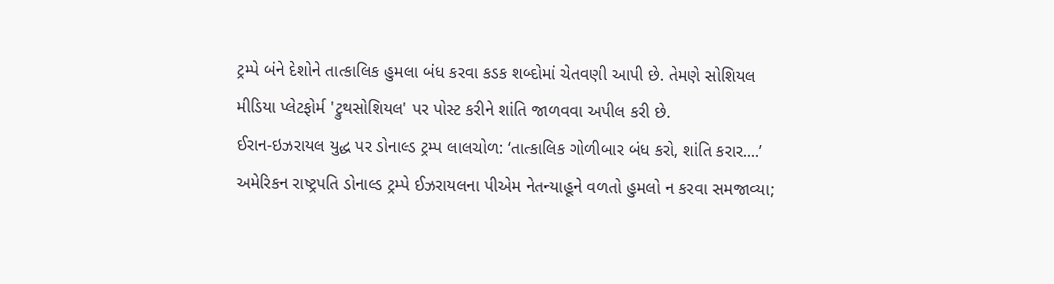ટ્રમ્પે બંને દેશોને તાત્કાલિક હુમલા બંધ કરવા કડક શબ્દોમાં ચેતવણી આપી છે. તેમણે સોશિયલ મીડિયા પ્લેટફોર્મ 'ટ્રુથસોશિયલ' પર પોસ્ટ કરીને શાંતિ જાળવવા અપીલ કરી છે.
ઈરાન-ઇઝરાયલ યુદ્ધ પર ડોનાલ્ડ ટ્રમ્પ લાલચોળ: ‘તાત્કાલિક ગોળીબાર બંધ કરો, શાંતિ કરાર....’
અમેરિકન રાષ્ટ્રપતિ ડોનાલ્ડ ટ્રમ્પે ઈઝરાયલના પીએમ નેતન્યાહૂને વળતો હુમલો ન કરવા સમજાવ્યા;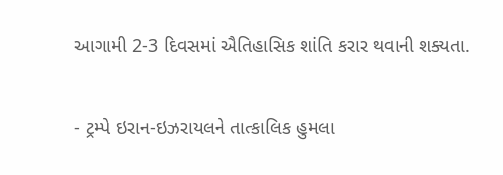આગામી 2-3 દિવસમાં ઐતિહાસિક શાંતિ કરાર થવાની શક્યતા.

- ટ્રમ્પે ઇરાન-ઇઝરાયલને તાત્કાલિક હુમલા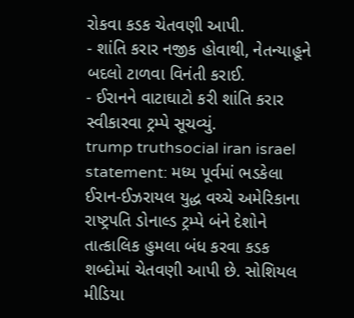રોકવા કડક ચેતવણી આપી.
- શાંતિ કરાર નજીક હોવાથી, નેતન્યાહૂને બદલો ટાળવા વિનંતી કરાઈ.
- ઈરાનને વાટાઘાટો કરી શાંતિ કરાર સ્વીકારવા ટ્રમ્પે સૂચવ્યું.
trump truthsocial iran israel statement: મધ્ય પૂર્વમાં ભડકેલા ઈરાન-ઈઝરાયલ યુદ્ધ વચ્ચે અમેરિકાના રાષ્ટ્રપતિ ડોનાલ્ડ ટ્રમ્પે બંને દેશોને તાત્કાલિક હુમલા બંધ કરવા કડક શબ્દોમાં ચેતવણી આપી છે. સોશિયલ મીડિયા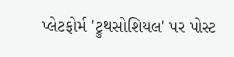પ્લેટફોર્મ 'ટ્રુથસોશિયલ' પર પોસ્ટ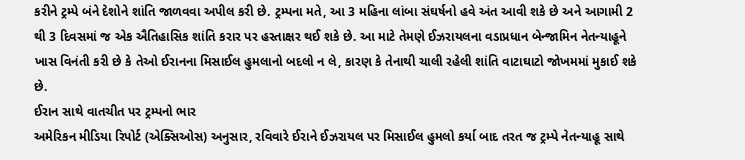કરીને ટ્રમ્પે બંને દેશોને શાંતિ જાળવવા અપીલ કરી છે. ટ્રમ્પના મતે, આ 3 મહિના લાંબા સંઘર્ષનો હવે અંત આવી શકે છે અને આગામી 2 થી 3 દિવસમાં જ એક ઐતિહાસિક શાંતિ કરાર પર હસ્તાક્ષર થઈ શકે છે. આ માટે તેમણે ઈઝરાયલના વડાપ્રધાન બેન્જામિન નેતન્યાહૂને ખાસ વિનંતી કરી છે કે તેઓ ઈરાનના મિસાઈલ હુમલાનો બદલો ન લે, કારણ કે તેનાથી ચાલી રહેલી શાંતિ વાટાઘાટો જોખમમાં મુકાઈ શકે છે.
ઈરાન સાથે વાતચીત પર ટ્રમ્પનો ભાર
અમેરિકન મીડિયા રિપોર્ટ (એક્સિઓસ) અનુસાર, રવિવારે ઈરાને ઈઝરાયલ પર મિસાઈલ હુમલો કર્યા બાદ તરત જ ટ્રમ્પે નેતન્યાહૂ સાથે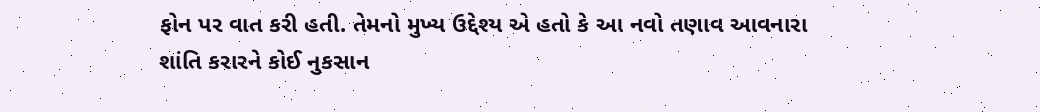ફોન પર વાત કરી હતી. તેમનો મુખ્ય ઉદ્દેશ્ય એ હતો કે આ નવો તણાવ આવનારા શાંતિ કરારને કોઈ નુકસાન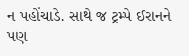ન પહોંચાડે. સાથે જ ટ્રમ્પે ઈરાનને પણ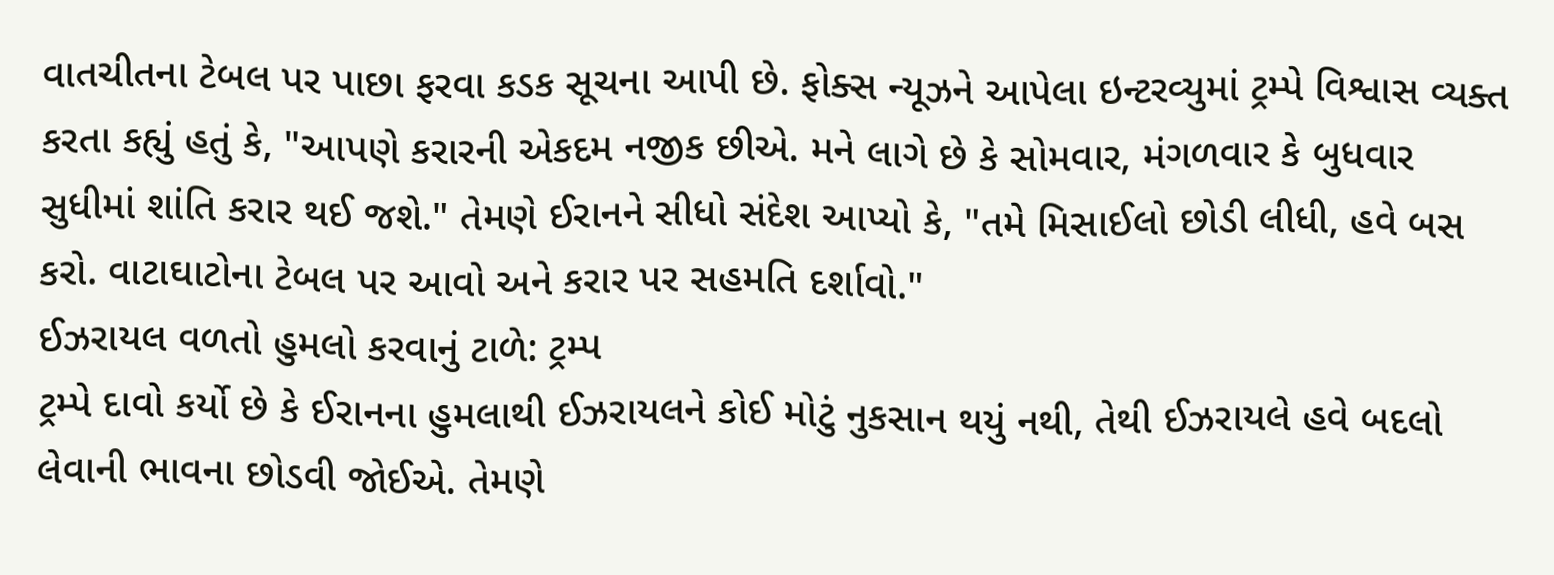વાતચીતના ટેબલ પર પાછા ફરવા કડક સૂચના આપી છે. ફોક્સ ન્યૂઝને આપેલા ઇન્ટરવ્યુમાં ટ્રમ્પે વિશ્વાસ વ્યક્ત કરતા કહ્યું હતું કે, "આપણે કરારની એકદમ નજીક છીએ. મને લાગે છે કે સોમવાર, મંગળવાર કે બુધવાર સુધીમાં શાંતિ કરાર થઈ જશે." તેમણે ઈરાનને સીધો સંદેશ આપ્યો કે, "તમે મિસાઈલો છોડી લીધી, હવે બસ કરો. વાટાઘાટોના ટેબલ પર આવો અને કરાર પર સહમતિ દર્શાવો."
ઈઝરાયલ વળતો હુમલો કરવાનું ટાળે: ટ્રમ્પ
ટ્રમ્પે દાવો કર્યો છે કે ઈરાનના હુમલાથી ઈઝરાયલને કોઈ મોટું નુકસાન થયું નથી, તેથી ઈઝરાયલે હવે બદલો લેવાની ભાવના છોડવી જોઈએ. તેમણે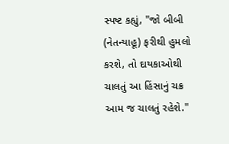સ્પષ્ટ કહ્યું, "જો બીબી (નેતન્યાહૂ) ફરીથી હુમલો કરશે, તો દાયકાઓથી ચાલતું આ હિંસાનું ચક્ર આમ જ ચાલતું રહેશે."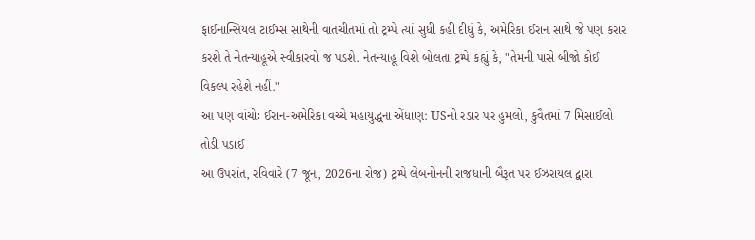ફાઈનાન્સિયલ ટાઈમ્સ સાથેની વાતચીતમાં તો ટ્રમ્પે ત્યાં સુધી કહી દીધું કે, અમેરિકા ઈરાન સાથે જે પણ કરાર કરશે તે નેતન્યાહૂએ સ્વીકારવો જ પડશે. નેતન્યાહૂ વિશે બોલતા ટ્રમ્પે કહ્યું કે, "તેમની પાસે બીજો કોઈ વિકલ્પ રહેશે નહીં."
આ પણ વાંચોઃ ઈરાન-અમેરિકા વચ્ચે મહાયુદ્ધના એંધાણ: USનો રડાર પર હુમલો, કુવૈતમાં 7 મિસાઈલો તોડી પડાઈ
આ ઉપરાંત, રવિવારે (7 જૂન, 2026ના રોજ) ટ્રમ્પે લેબનોનની રાજધાની બૈરૂત પર ઈઝરાયલ દ્વારા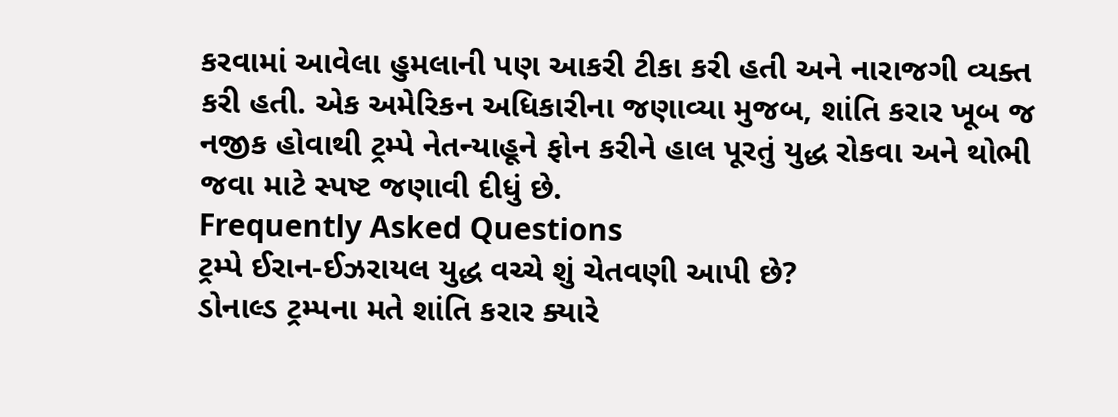કરવામાં આવેલા હુમલાની પણ આકરી ટીકા કરી હતી અને નારાજગી વ્યક્ત કરી હતી. એક અમેરિકન અધિકારીના જણાવ્યા મુજબ, શાંતિ કરાર ખૂબ જ નજીક હોવાથી ટ્રમ્પે નેતન્યાહૂને ફોન કરીને હાલ પૂરતું યુદ્ધ રોકવા અને થોભી જવા માટે સ્પષ્ટ જણાવી દીધું છે.
Frequently Asked Questions
ટ્રમ્પે ઈરાન-ઈઝરાયલ યુદ્ધ વચ્ચે શું ચેતવણી આપી છે?
ડોનાલ્ડ ટ્રમ્પના મતે શાંતિ કરાર ક્યારે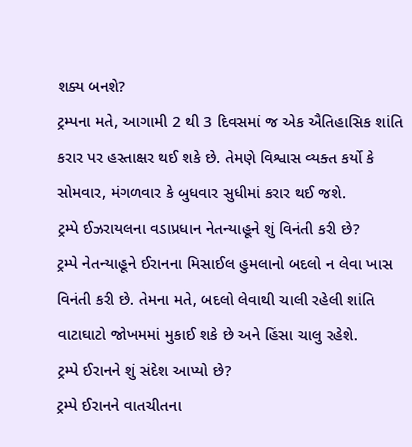શક્ય બનશે?
ટ્રમ્પના મતે, આગામી 2 થી 3 દિવસમાં જ એક ઐતિહાસિક શાંતિ કરાર પર હસ્તાક્ષર થઈ શકે છે. તેમણે વિશ્વાસ વ્યક્ત કર્યો કે સોમવાર, મંગળવાર કે બુધવાર સુધીમાં કરાર થઈ જશે.
ટ્રમ્પે ઈઝરાયલના વડાપ્રધાન નેતન્યાહૂને શું વિનંતી કરી છે?
ટ્રમ્પે નેતન્યાહૂને ઈરાનના મિસાઈલ હુમલાનો બદલો ન લેવા ખાસ વિનંતી કરી છે. તેમના મતે, બદલો લેવાથી ચાલી રહેલી શાંતિ વાટાઘાટો જોખમમાં મુકાઈ શકે છે અને હિંસા ચાલુ રહેશે.
ટ્રમ્પે ઈરાનને શું સંદેશ આપ્યો છે?
ટ્રમ્પે ઈરાનને વાતચીતના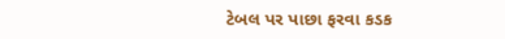ટેબલ પર પાછા ફરવા કડક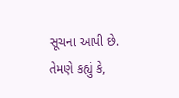સૂચના આપી છે. તેમણે કહ્યું કે,